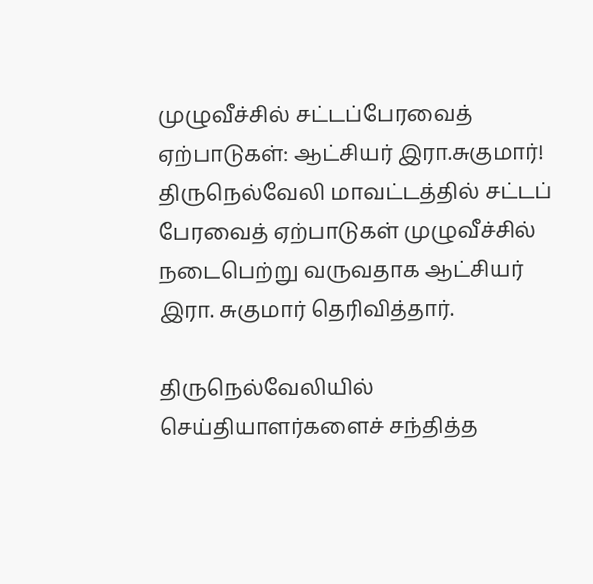முழுவீச்சில் சட்டப்பேரவைத் ஏற்பாடுகள்: ஆட்சியர் இரா.சுகுமார்!
திருநெல்வேலி மாவட்டத்தில் சட்டப் பேரவைத் ஏற்பாடுகள் முழுவீச்சில் நடைபெற்று வருவதாக ஆட்சியர் இரா. சுகுமார் தெரிவித்தார்.

திருநெல்வேலியில் செய்தியாளர்களைச் சந்தித்த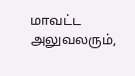மாவட்ட அலுவலரும்,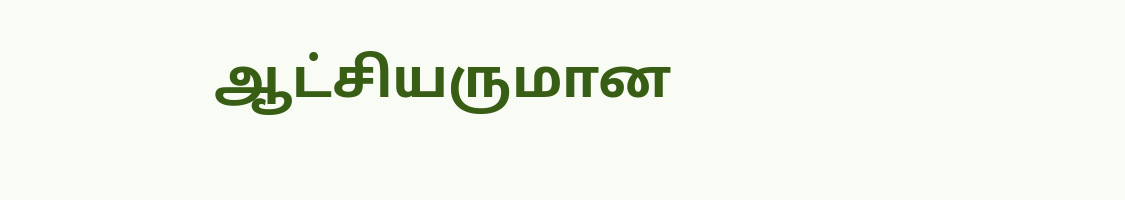ஆட்சியருமான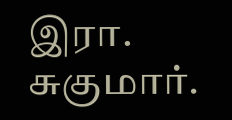இரா. சுகுமார்.